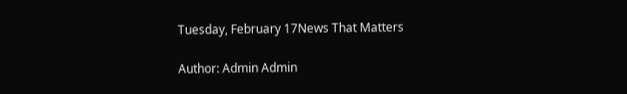Tuesday, February 17News That Matters

Author: Admin Admin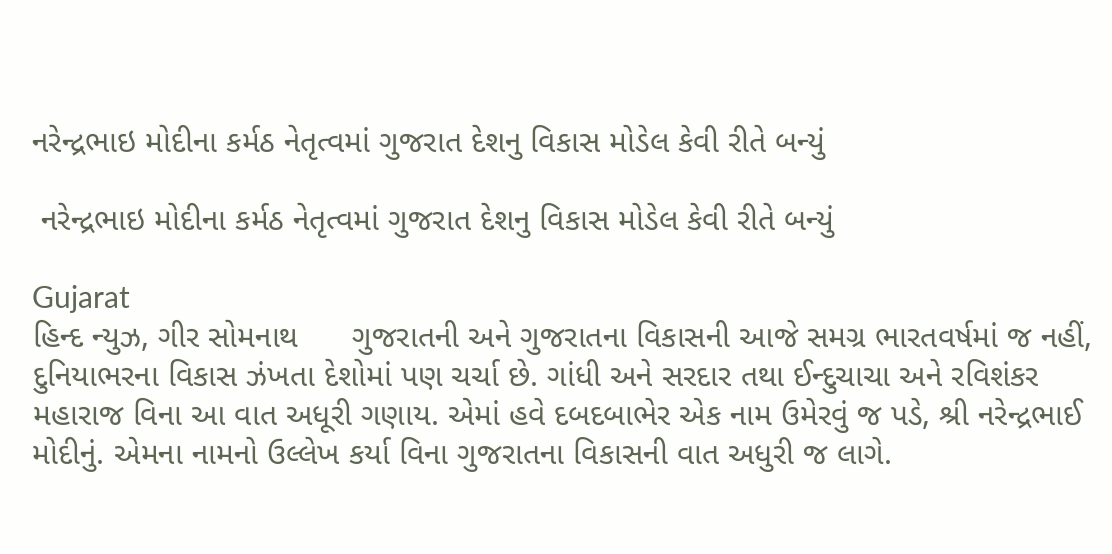નરેન્દ્રભાઇ મોદીના કર્મઠ નેતૃત્વમાં ગુજરાત દેશનુ વિકાસ મોડેલ કેવી રીતે બન્યું

 નરેન્દ્રભાઇ મોદીના કર્મઠ નેતૃત્વમાં ગુજરાત દેશનુ વિકાસ મોડેલ કેવી રીતે બન્યું

Gujarat
હિન્દ ન્યુઝ, ગીર સોમનાથ      ગુજરાતની અને ગુજરાતના વિકાસની આજે સમગ્ર ભારતવર્ષમાં જ નહીં, દુનિયાભરના વિકાસ ઝંખતા દેશોમાં પણ ચર્ચા છે. ગાંધી અને સરદાર તથા ઈન્દુચાચા અને રવિશંકર મહારાજ વિના આ વાત અધૂરી ગણાય. એમાં હવે દબદબાભેર એક નામ ઉમેરવું જ પડે, શ્રી નરેન્દ્રભાઈ મોદીનું. એમના નામનો ઉલ્લેખ કર્યા વિના ગુજરાતના વિકાસની વાત અધુરી જ લાગે.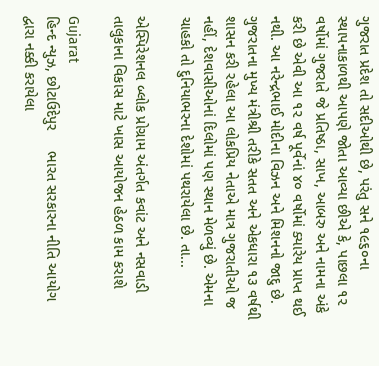ગુજરાત પ્રદેશ તો સદીઓથી છે, પરંતુ સને ૧૯૬૦ના સ્થાપનાકાળથી આપણે જોતા આવ્યા છીએ કે, પાછલા ૧૨ વર્ષોમાં ગુજરાતે જે પ્રતિષ્ઠા, સાખ, આબરુ અને નામના અંકે કરી છે એવી આ ૧૨ વર્ષ પૂર્વેનાં ૪૦ વર્ષોમાં ક્યારેય પ્રાપ્ત થઈ નથી. આ નરેન્દ્રભાઈ મોદીના વિઝન અને મિશનનો જાદુ છે. ગુજરાતના મુખ્ય મંત્રીશ્રી તરીકે સતત અને એકધારા ૧૩ વર્ષથી શાસન કરી રહેલા આ લોકપ્રિય નેતાએ માત્ર ગુજરાતીઓ જ નહીં, દેશવાસીઓનાં દિલોમાં પણ સ્થાન મેળવ્યું છે. એમના ચાહકો તો દુનિયાભરના દેશોમાં પથરાયેલા છે. તા...

એસ્પિરેશનલ બ્લોક પ્રોગ્રામ અંતર્ગત કવાંટ અને નસવાડી તાલુકાના વિકાસ માટે ખાસ આયોજન હેઠળ કામ કરાશે

Gujarat
હિન્દ ન્યુઝ, છોટાઉદેપુર     ભારત સરકારના નીતિ આયોગ દ્વારા નક્કી કરાયેલા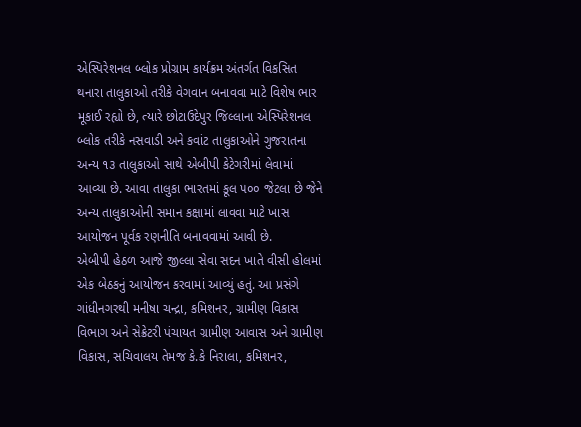એસ્પિરેશનલ બ્લોક પ્રોગ્રામ કાર્યક્રમ અંતર્ગત વિકસિત થનારા તાલુકાઓ તરીકે વેગવાન બનાવવા માટે વિશેષ ભાર મૂકાઈ રહ્યો છે, ત્યારે છોટાઉદેપુર જિલ્લાના એસ્પિરેશનલ બ્લોક તરીકે નસવાડી અને કવાંટ તાલુકાઓને ગુજરાતના અન્ય ૧૩ તાલુકાઓ સાથે એબીપી કેટેગરીમાં લેવામાં આવ્યા છે. આવા તાલુકા ભારતમાં કૂલ ૫૦૦ જેટલા છે જેને અન્ય તાલુકાઓની સમાન કક્ષામાં લાવવા માટે ખાસ આયોજન પૂર્વક રણનીતિ બનાવવામાં આવી છે.                  એબીપી હેઠળ આજે જીલ્લા સેવા સદન ખાતે વીસી હોલમાં એક બેઠકનું આયોજન કરવામાં આવ્યું હતું. આ પ્રસંગે ગાંધીનગરથી મનીષા ચન્દ્રા, કમિશનર, ગ્રામીણ વિકાસ વિભાગ અને સેક્રેટરી પંચાયત ગ્રામીણ આવાસ અને ગ્રામીણ વિકાસ, સચિવાલય તેમજ કે.કે નિરાલા, કમિશનર,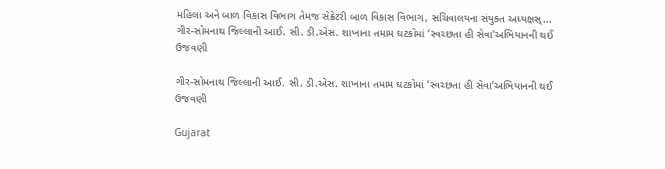મહિલા અને બાળ વિકાસ વિભાગ તેમજ સેક્રેટરી બાળ વિકાસ વિભાગ, સચિવાલયના સંયુક્ત અધ્યક્ષસ્...
ગીર-સોમનાથ જિલ્લાની આઈ. સી. ડી.એસ. શાખાના તમામ ઘટકોમાં ‘સ્વચ્છતા હી સેવા’અભિયાનની થઈ ઉજવણી

ગીર-સોમનાથ જિલ્લાની આઈ. સી. ડી.એસ. શાખાના તમામ ઘટકોમાં ‘સ્વચ્છતા હી સેવા’અભિયાનની થઈ ઉજવણી

Gujarat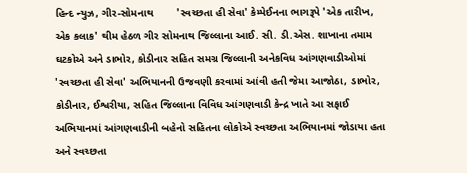હિન્દ ન્યુઝ, ગીર-સોમનાથ        'સ્વચ્છતા હી સેવા' કેમ્પેઈનના ભાગરૂપે 'એક તારીખ, એક કલાક' થીમ હેઠળ ગીર સોમનાથ જિલ્લાના આઈ. સી. ડી.એસ. શાખાના તમામ ઘટકોએ અને ડાભોર, કોડીનાર સહિત સમગ્ર જિલ્લાની અનેકવિધ આંગણવાડીઓમાં 'સ્વચ્છતા હી સેવા' અભિયાનની ઉજવણી કરવામાં આંવી હતી જેમા આજોઠા, ડાભોર, કોડીનાર, ઈશ્વરીયા, સહિત જિલ્લાના વિવિધ આંગણવાડી કેન્દ્ર ખાતે આ સફાઈ અભિયાનમાં આંગણવાડીની બહેનો સહિતના લોકોએ સ્વચ્છતા અભિયાનમાં જોડાયા હતા અને સ્વચ્છતા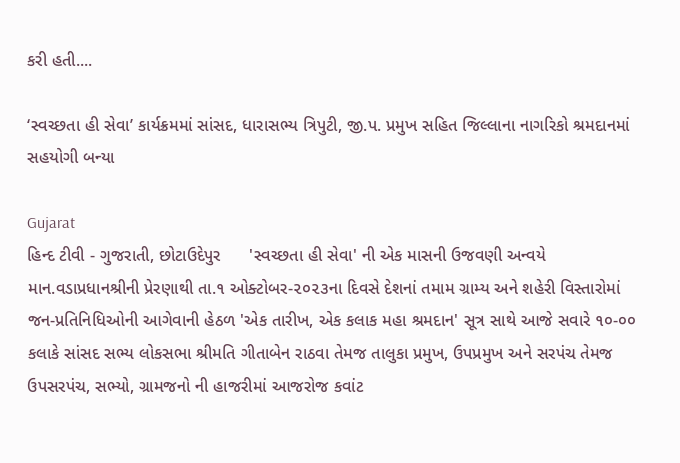કરી હતી....

‘સ્વચ્છતા હી સેવા’ કાર્યક્રમમાં સાંસદ, ધારાસભ્ય ત્રિપુટી, જી.પ. પ્રમુખ સહિત જિલ્લાના નાગરિકો શ્રમદાનમાં સહયોગી બન્યા

Gujarat
હિન્દ ટીવી - ગુજરાતી, છોટાઉદેપુર      'સ્વચ્છતા હી સેવા' ની એક માસની ઉજવણી અન્વયે માન.વડાપ્રધાનશ્રીની પ્રેરણાથી તા.૧ ઓક્ટોબર-૨૦૨૩ના દિવસે દેશનાં તમામ ગ્રામ્ય અને શહેરી વિસ્તારોમાં જન-પ્રતિનિધિઓની આગેવાની હેઠળ 'એક તારીખ, એક કલાક મહા શ્રમદાન' સૂત્ર સાથે આજે સવારે ૧૦-૦૦ કલાકે સાંસદ સભ્ય લોકસભા શ્રીમતિ ગીતાબેન રાઠવા તેમજ તાલુકા પ્રમુખ, ઉપપ્રમુખ અને સરપંચ તેમજ ઉપસરપંચ, સભ્યો, ગ્રામજનો ની હાજરીમાં આજરોજ કવાંટ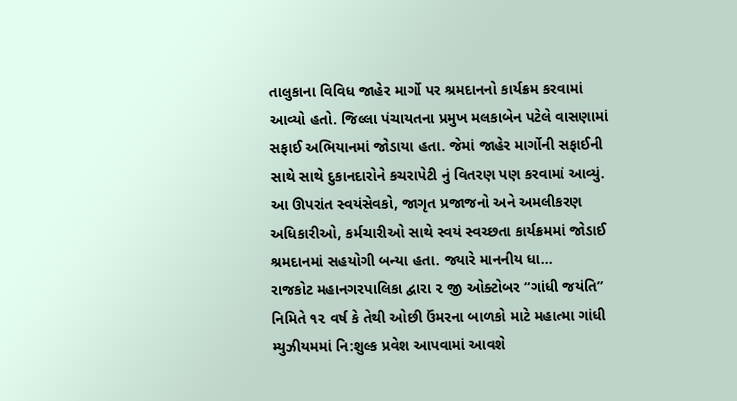તાલુકાના વિવિધ જાહેર માર્ગો પર શ્રમદાનનો કાર્યક્રમ કરવામાં આવ્યો હતો. જિલ્લા પંચાયતના પ્રમુખ મલકાબેન પટેલે વાસણામાં સફાઈ અભિયાનમાં જોડાયા હતા. જેમાં જાહેર માર્ગોની સફાઈની સાથે સાથે દુકાનદારોને કચરાપેટી નું વિતરણ પણ કરવામાં આવ્યું. આ ઊપરાંત સ્વયંસેવકો, જાગૃત પ્રજાજનો અને અમલીકરણ અધિકારીઓ, કર્મચારીઓ સાથે સ્વયં સ્વચ્છતા કાર્યક્રમમાં જોડાઈ શ્રમદાનમાં સહયોગી બન્યા હતા. જ્યારે માનનીય ધા...
રાજકોટ મહાનગરપાલિકા દ્વારા ૨ જી ઓક્ટોબર “ગાંધી જયંતિ” નિમિતે ૧૨ વર્ષ કે તેથી ઓછી ઉંમરના બાળકો માટે મહાત્મા ગાંધી મ્યુઝીયમમાં નિ:શુલ્ક પ્રવેશ આપવામાં આવશે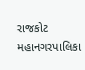રાજકોટ મહાનગરપાલિકા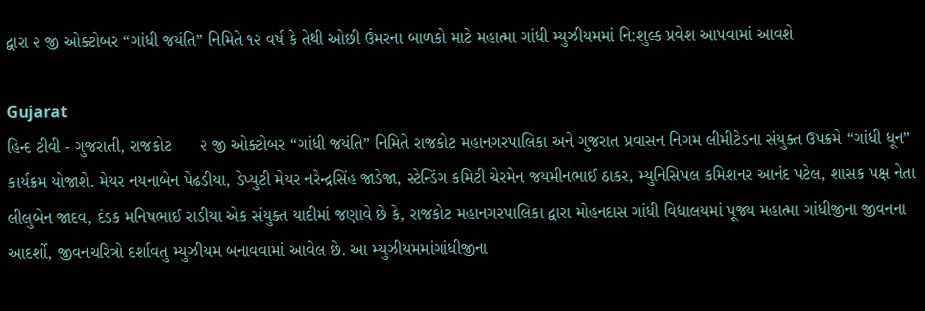દ્વારા ૨ જી ઓક્ટોબર “ગાંધી જયંતિ” નિમિતે ૧૨ વર્ષ કે તેથી ઓછી ઉંમરના બાળકો માટે મહાત્મા ગાંધી મ્યુઝીયમમાં નિ:શુલ્ક પ્રવેશ આપવામાં આવશે

Gujarat
હિન્દ ટીવી - ગુજરાતી, રાજકોટ      ૨ જી ઓક્ટોબર “ગાંધી જયંતિ” નિમિતે રાજકોટ મહાનગરપાલિકા અને ગુજરાત પ્રવાસન નિગમ લીમીટેડના સંયુક્ત ઉપક્રમે “ગાંધી ધૂન” કાર્યક્રમ યોજાશે. મેયર નયનાબેન પેઢડીયા, ડેપ્યુટી મેયર નરેન્દ્રસિંહ જાડેજા, સ્ટેન્ડિંગ કમિટી ચેરમેન જયમીનભાઈ ઠાકર, મ્યુનિસિપલ કમિશનર આનંદ પટેલ, શાસક પક્ષ નેતા લીલુબેન જાદવ, દંડક મનિષભાઈ રાડીયા એક સંયુક્ત યાદીમાં જણાવે છે કે, રાજકોટ મહાનગરપાલિકા દ્વારા મોહનદાસ ગાંધી વિદ્યાલયમાં પૂજ્ય મહાત્મા ગાંધીજીના જીવનના આદર્શો, જીવનચરિત્રો દર્શાવતુ મ્યુઝીયમ બનાવવામાં આવેલ છે. આ મ્યુઝીયમમાંગાંધીજીના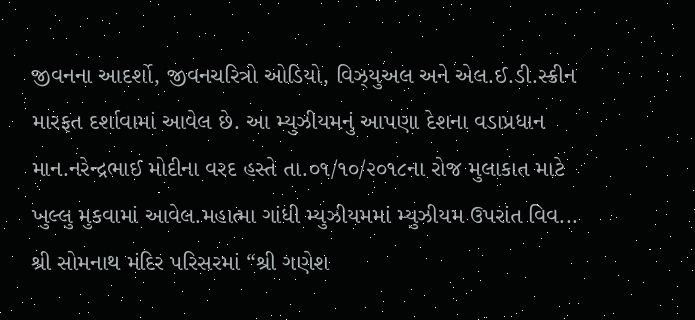જીવનના આદર્શો, જીવનચરિત્રો ઓડિયો, વિઝ્યુઅલ અને એલ.ઈ.ડી.સ્ક્રીન મારફત દર્શાવામાં આવેલ છે. આ મ્યુઝીયમનું આપણા દેશના વડાપ્રધાન માન.નરેન્દ્રભાઈ મોદીના વરદ હસ્તે તા.૦૧/૧૦/૨૦૧૮ના રોજ મુલાકાત માટે ખુલ્લુ મુકવામાં આવેલ.મહાત્મા ગાંધી મ્યુઝીયમમાં મ્યુઝીયમ ઉપરાંત વિવ...
શ્રી સોમનાથ મંદિર પરિસરમાં “શ્રી ગણેશ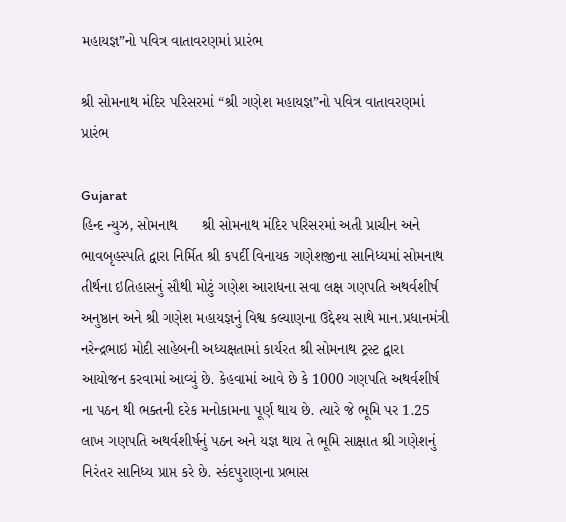મહાયજ્ઞ”નો પવિત્ર વાતાવરણમાં પ્રારંભ

શ્રી સોમનાથ મંદિર પરિસરમાં “શ્રી ગણેશ મહાયજ્ઞ”નો પવિત્ર વાતાવરણમાં પ્રારંભ

Gujarat
હિન્દ ન્યુઝ, સોમનાથ      શ્રી સોમનાથ મંદિર પરિસરમાં અતી પ્રાચીન અને ભાવબૃહસ્પતિ દ્વારા નિર્મિત શ્રી કપર્દી વિનાયક ગણેશજીના સાનિધ્યમાં સોમનાથ તીર્થના ઇતિહાસનું સૌથી મોટું ગણેશ આરાધના સવા લક્ષ ગણપતિ અથર્વશીર્ષ અનુષ્ઠાન અને શ્રી ગણેશ મહાયજ્ઞનું વિશ્વ કલ્યાણના ઉદ્દેશ્ય સાથે માન.પ્રધાનમંત્રી નરેન્દ્રભાઇ મોદી સાહેબની અધ્યક્ષતામાં કાર્યરત શ્રી સોમનાથ ટ્રસ્ટ દ્વારા આયોજન કરવામાં આવ્યું છે. કેહવામાં આવે છે કે 1000 ગણપતિ અથર્વશીર્ષ ના પઠન થી ભક્તની દરેક મનોકામના પૂર્ણ થાય છે. ત્યારે જે ભૂમિ પર 1.25 લાખ ગણપતિ અથર્વશીર્ષનું પઠન અને યજ્ઞ થાય તે ભૂમિ સાક્ષાત શ્રી ગણેશનું નિરંતર સાનિધ્ય પ્રાપ્ત કરે છે. સ્કંદપુરાણના પ્રભાસ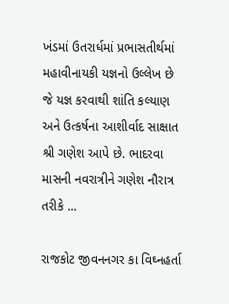ખંડમાં ઉતરાર્ધમાં પ્રભાસતીર્થમાં મહાવીનાયકી યજ્ઞનો ઉલ્લેખ છે જે યજ્ઞ કરવાથી શાંતિ કલ્યાણ અને ઉત્કર્ષના આશીર્વાદ સાક્ષાત શ્રી ગણેશ આપે છે. ભાદરવા માસની નવરાત્રીને ગણેશ નૌરાત્ર તરીકે ...

રાજકોટ જીવનનગર કા વિઘ્નહર્તા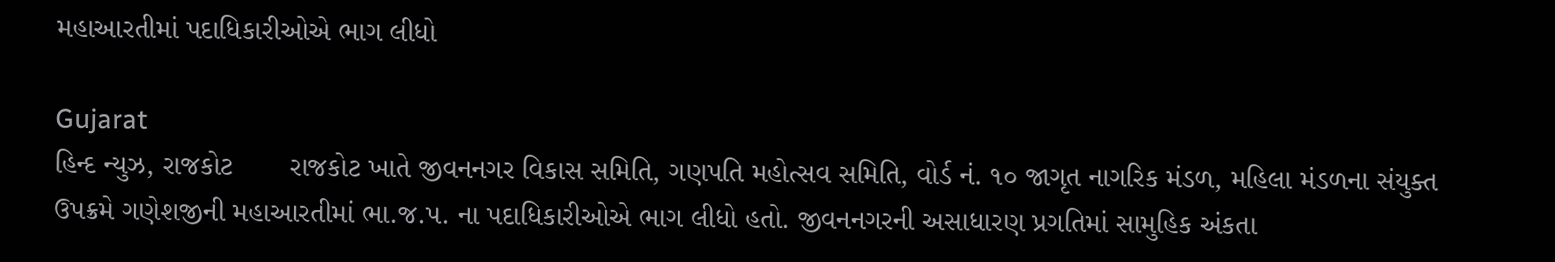મહાઆરતીમાં પદાધિકારીઓએ ભાગ લીધો

Gujarat
હિન્દ ન્યુઝ, રાજકોટ       રાજકોટ ખાતે જીવનનગર વિકાસ સમિતિ, ગણપતિ મહોત્સવ સમિતિ, વોર્ડ નં. ૧૦ જાગૃત નાગરિક મંડળ, મહિલા મંડળના સંયુક્ત ઉપક્રમે ગણેશજીની મહાઆરતીમાં ભા.જ.પ. ના પદાધિકારીઓએ ભાગ લીધો હતો. જીવનનગરની અસાધારણ પ્રગતિમાં સામુહિક અંકતા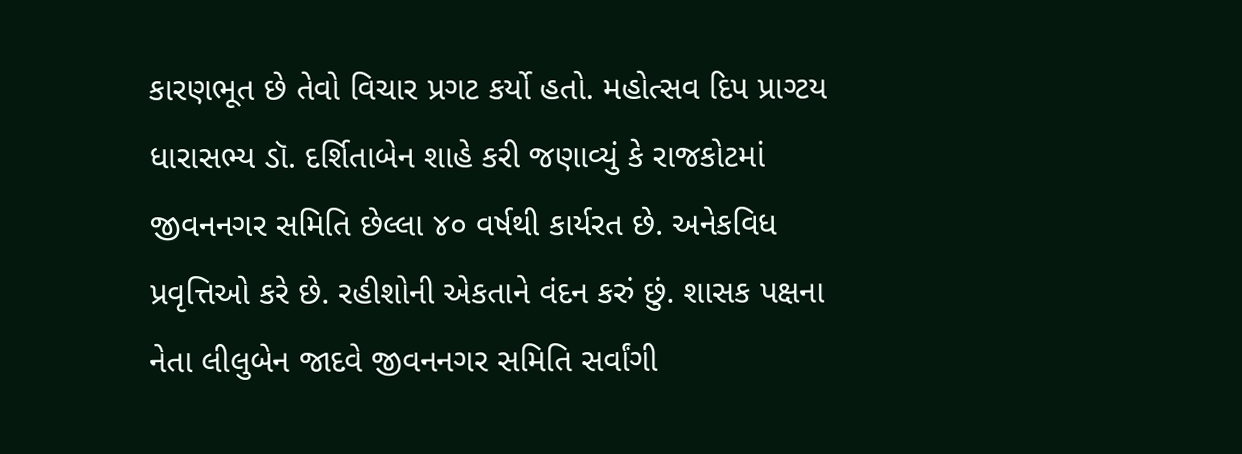કારણભૂત છે તેવો વિચાર પ્રગટ કર્યો હતો. મહોત્સવ દિપ પ્રાગ્ટય ધારાસભ્ય ડૉ. દર્શિતાબેન શાહે કરી જણાવ્યું કે રાજકોટમાં જીવનનગર સમિતિ છેલ્લા ૪૦ વર્ષથી કાર્યરત છે. અનેકવિધ પ્રવૃત્તિઓ કરે છે. રહીશોની એકતાને વંદન કરું છું. શાસક પક્ષના નેતા લીલુબેન જાદવે જીવનનગર સમિતિ સર્વાંગી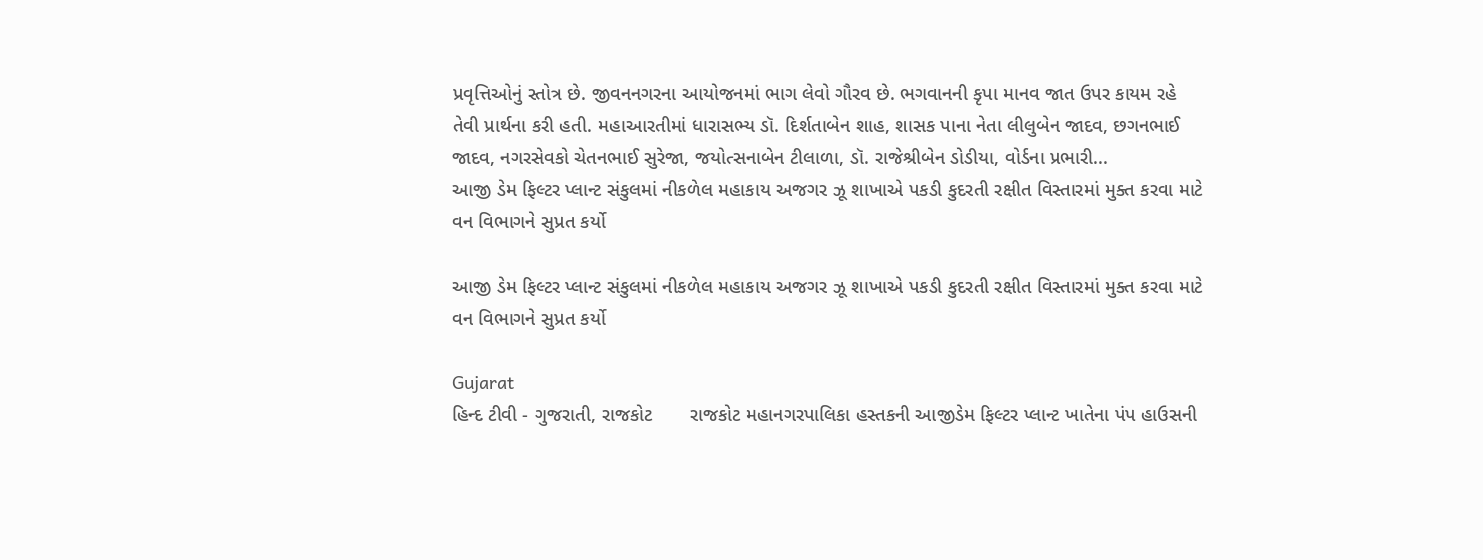પ્રવૃત્તિઓનું સ્તોત્ર છે. જીવનનગરના આયોજનમાં ભાગ લેવો ગૌરવ છે. ભગવાનની કૃપા માનવ જાત ઉપર કાયમ રહે તેવી પ્રાર્થના કરી હતી. મહાઆરતીમાં ધારાસભ્ય ડૉ. દિર્શતાબેન શાહ, શાસક પાના નેતા લીલુબેન જાદવ, છગનભાઈ જાદવ, નગરસેવકો ચેતનભાઈ સુરેજા, જયોત્સનાબેન ટીલાળા, ડૉ. રાજેશ્રીબેન ડોડીયા, વોર્ડના પ્રભારી...
આજી ડેમ ફિલ્ટર પ્લાન્ટ સંકુલમાં નીકળેલ મહાકાય અજગર ઝૂ શાખાએ પકડી કુદરતી રક્ષીત વિસ્તારમાં મુક્ત કરવા માટે વન વિભાગને સુપ્રત કર્યો

આજી ડેમ ફિલ્ટર પ્લાન્ટ સંકુલમાં નીકળેલ મહાકાય અજગર ઝૂ શાખાએ પકડી કુદરતી રક્ષીત વિસ્તારમાં મુક્ત કરવા માટે વન વિભાગને સુપ્રત કર્યો

Gujarat
હિન્દ ટીવી - ગુજરાતી, રાજકોટ       રાજકોટ મહાનગરપાલિકા હસ્તકની આજીડેમ ફિલ્ટર પ્લાન્ટ ખાતેના પંપ હાઉસની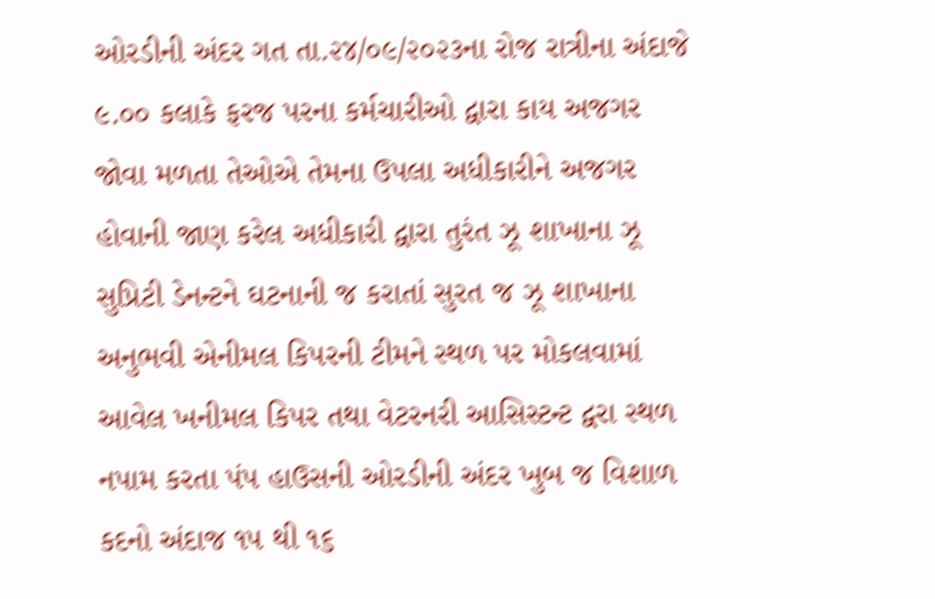ઓરડીની અંદર ગત તા.૨૪/૦૯/૨૦૨૩ના રોજ રાત્રીના અંદાજે ૯.૦૦ કલાકે ફરજ પરના કર્મચારીઓ દ્વારા કાય અજગર જોવા મળતા તેઓએ તેમના ઉપલા અધીકારીને અજગર હોવાની જાણ કરેલ અધીકારી દ્વારા તુરંત ઝૂ શાખાના ઝૂ સુપ્રિટી ડેનન્ટને ઘટનાની જ કરાતાં સુરત જ ઝૂ શાખાના અનુભવી એનીમલ કિપરની ટીમને સ્થળ પર મોકલવામાં આવેલ ખનીમલ કિપર તથા વેટરનરી આસિસ્ટન્ટ દ્વરા સ્થળ નપામ કરતા પંપ હાઉસની ઓરડીની અંદર ખુબ જ વિશાળ કદનો અંદાજ ૧૫ થી ૧૬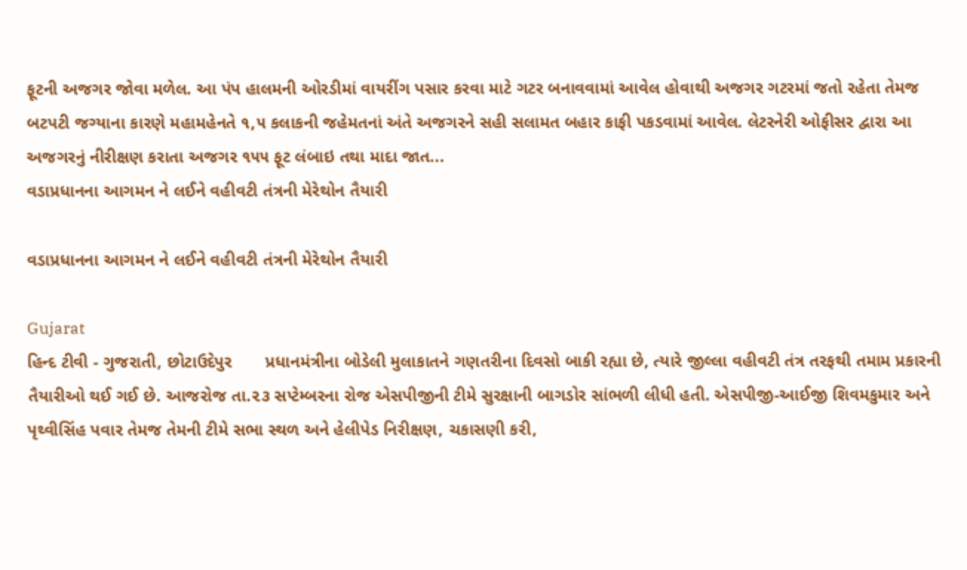ફૂટની અજગર જોવા મળેલ. આ પંપ હાલમની ઓરડીમાં વાયરીંગ પસાર કરવા માટે ગટર બનાવવામાં આવેલ હોવાથી અજગર ગટરમાં જતો રહેતા તેમજ બટપટી જગ્યાના કારણે મહામહેનતે ૧,૫ કલાકની જહેમતનાં અંતે અજગરને સહી સલામત બહાર કાફી પકડવામાં આવેલ. લેટરનેરી ઓફીસર દ્વારા આ અજગરનું નીરીક્ષણ કરાતા અજગર ૧૫૫ ફૂટ લંબાઇ તથા માદા જાત...
વડાપ્રધાનના આગમન ને લઈને વહીવટી તંત્રની મેરેથોન તૈયારી

વડાપ્રધાનના આગમન ને લઈને વહીવટી તંત્રની મેરેથોન તૈયારી

Gujarat
હિન્દ ટીવી - ગુજરાતી, છોટાઉદેપુર       પ્રધાનમંત્રીના બોડેલી મુલાકાતને ગણતરીના દિવસો બાકી રહ્યા છે, ત્યારે જીલ્લા વહીવટી તંત્ર તરફથી તમામ પ્રકારની તૈયારીઓ થઈ ગઈ છે. આજરોજ તા.૨૩ સપ્ટેમ્બરના રોજ એસપીજીની ટીમે સુરક્ષાની બાગડોર સાંભળી લીધી હતી. એસપીજી-આઈજી શિવમકુમાર અને પૃથ્વીસિંહ પવાર તેમજ તેમની ટીમે સભા સ્થળ અને હેલીપેડ નિરીક્ષણ, ચકાસણી કરી,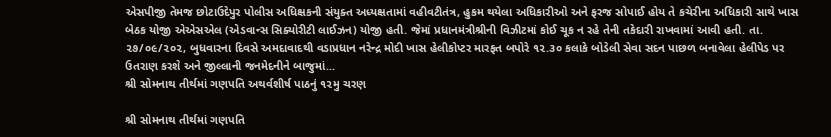એસપીજી તેમજ છોટાઉદેપુર પોલીસ અધિક્ષકની સંયુક્ત અધ્યક્ષતામાં વહીવટીતંત્ર, હુકમ થયેલા અધિકારીઓ અને ફરજ સોપાઈ હોય તે કચેરીના અધિકારી સાથે ખાસ બેઠક યોજી એએસએલ (એડવાન્સ સિક્યોરીટી લાઈઝન) યોજી હતી. જેમાં પ્રધાનમંત્રીશ્રીની વિઝીટમાં કોઈ ચૂક ન રહે તેની તકેદારી રાખવામાં આવી હતી. તા. ૨૭/૦૯/૨૦૨, બુધવારના દિવસે અમદાવાદથી વડાપ્રધાન નરેન્દ્ર મોદી ખાસ હેલીકોપ્ટર મારફત બપોરે ૧૨.૩૦ કલાકે બોડેલી સેવા સદન પાછળ બનાવેલા હેલીપેડ પર ઉતરાણ કરશે અને જીલ્લાની જનમેદનીને બાજુમાં...
શ્રી સોમનાથ તીર્થમાં ગણપતિ અથર્વશીર્ષ પાઠનું ૧૨મુ ચરણ

શ્રી સોમનાથ તીર્થમાં ગણપતિ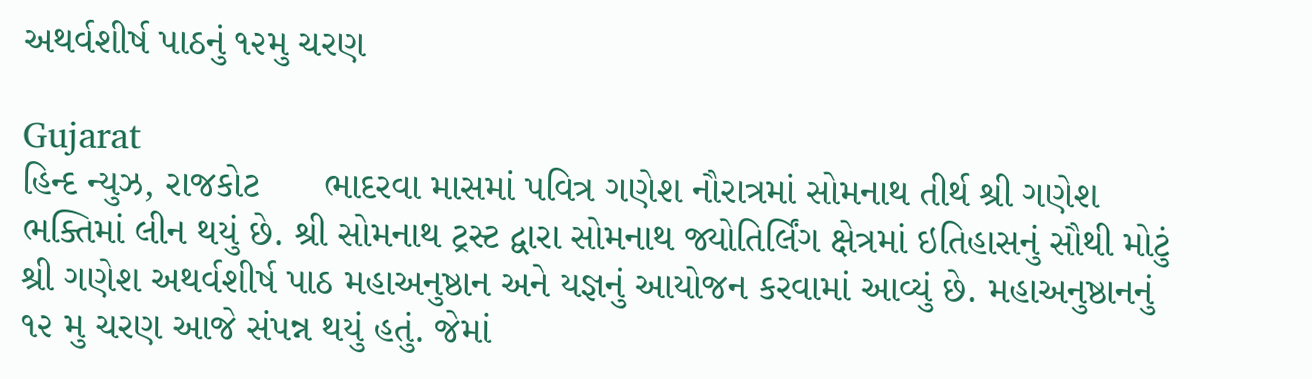અથર્વશીર્ષ પાઠનું ૧૨મુ ચરણ

Gujarat
હિન્દ ન્યુઝ, રાજકોટ      ભાદરવા માસમાં પવિત્ર ગણેશ નૌરાત્રમાં સોમનાથ તીર્થ શ્રી ગણેશ ભક્તિમાં લીન થયું છે. શ્રી સોમનાથ ટ્રસ્ટ દ્વારા સોમનાથ જ્યોતિર્લિંગ ક્ષેત્રમાં ઇતિહાસનું સૌથી મોટું શ્રી ગણેશ અથર્વશીર્ષ પાઠ મહાઅનુષ્ઠાન અને યજ્ઞનું આયોજન કરવામાં આવ્યું છે. મહાઅનુષ્ઠાનનું ૧૨ મુ ચરણ આજે સંપન્ન થયું હતું. જેમાં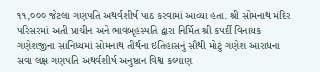૧૧,૦૦૦ જેટલા ગણપતિ અથર્વશીર્ષ પાઠ કરવામાં આવ્યા હતા. શ્રી સોમનાથ મંદિર પરિસરમાં અતી પ્રાચીન અને ભાવબૃહસ્પતિ દ્વારા નિર્મિત શ્રી કપર્દી વિનાયક ગણેશજીના સાનિધ્યમાં સોમનાથ તીર્થના ઇતિહાસનું સૌથી મોટું ગણેશ આરાધના સવા લક્ષ ગણપતિ અથર્વશીર્ષ અનુષ્ઠાન વિશ્વ કલ્યાણ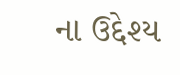ના ઉદ્દેશ્ય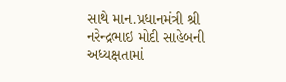સાથે માન.પ્રધાનમંત્રી શ્રી નરેન્દ્રભાઇ મોદી સાહેબની અધ્યક્ષતામાં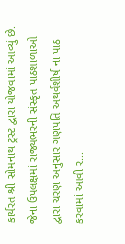કાર્યરત શ્રી સોમનાથ ટ્રસ્ટ દ્વારા યોજવામાં આવ્યું છે. જેના ઉપલક્ષમાં રાજ્યભરની સંસ્કૃત પાઠશાળાઓ દ્વારા ચરણ અનુસાર ગણપતિ અથર્વશીર્ષ ના પાઠ કરવામાં આવી ર...